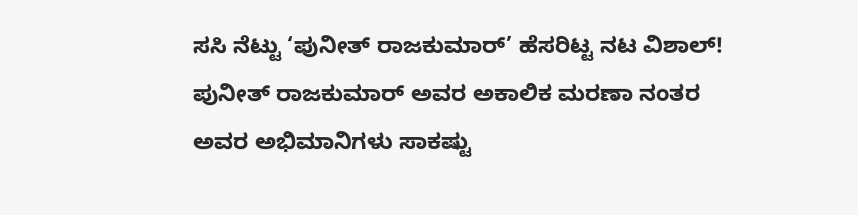ಸಸಿ ನೆಟ್ಟು ‘ಪುನೀತ್ ರಾಜಕುಮಾರ್’ ಹೆಸರಿಟ್ಟ ನಟ ವಿಶಾಲ್!
ಪುನೀತ್ ರಾಜಕುಮಾರ್ ಅವರ ಅಕಾಲಿಕ ಮರಣಾ ನಂತರ ಅವರ ಅಭಿಮಾನಿಗಳು ಸಾಕಷ್ಟು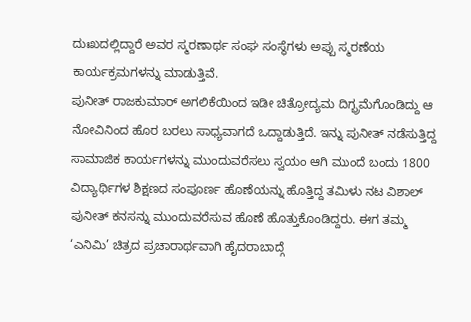ದುಃಖದಲ್ಲಿದ್ದಾರೆ ಅವರ ಸ್ಮರಣಾರ್ಥ ಸಂಘ ಸಂಸ್ಥೆಗಳು ಅಪ್ಪು ಸ್ಮರಣೆಯ ಕಾರ್ಯಕ್ರಮಗಳನ್ನು ಮಾಡುತ್ತಿವೆ.
ಪುನೀತ್ ರಾಜಕುಮಾರ್ ಅಗಲಿಕೆಯಿಂದ ಇಡೀ ಚಿತ್ರೋದ್ಯಮ ದಿಗ್ಭ್ರಮೆಗೊಂಡಿದ್ದು ಆ ನೋವಿನಿಂದ ಹೊರ ಬರಲು ಸಾಧ್ಯವಾಗದೆ ಒದ್ದಾಡುತ್ತಿದೆ. ಇನ್ನು ಪುನೀತ್ ನಡೆಸುತ್ತಿದ್ದ ಸಾಮಾಜಿಕ ಕಾರ್ಯಗಳನ್ನು ಮುಂದುವರೆಸಲು ಸ್ವಯಂ ಆಗಿ ಮುಂದೆ ಬಂದು 1800 ವಿದ್ಯಾರ್ಥಿಗಳ ಶಿಕ್ಷಣದ ಸಂಪೂರ್ಣ ಹೊಣೆಯನ್ನು ಹೊತ್ತಿದ್ದ ತಮಿಳು ನಟ ವಿಶಾಲ್ ಪುನೀತ್ ಕನಸನ್ನು ಮುಂದುವರೆಸುವ ಹೊಣೆ ಹೊತ್ತುಕೊಂಡಿದ್ದರು. ಈಗ ತಮ್ಮ ‘ಎನಿಮಿ’ ಚಿತ್ರದ ಪ್ರಚಾರಾರ್ಥವಾಗಿ ಹೈದರಾಬಾದ್ಗೆ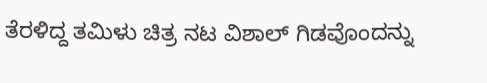ತೆರಳಿದ್ದ ತಮಿಳು ಚಿತ್ರ ನಟ ವಿಶಾಲ್ ಗಿಡವೊಂದನ್ನು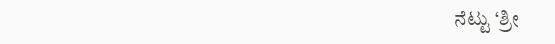ನೆಟ್ಟು ‘ಶ್ರೀ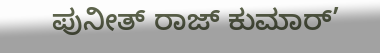ಪುನೀತ್ ರಾಜ್ ಕುಮಾರ್’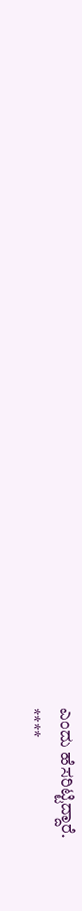ಎಂದು ಹೆಸರಿಟ್ಟಿದ್ದಾರೆ.
****